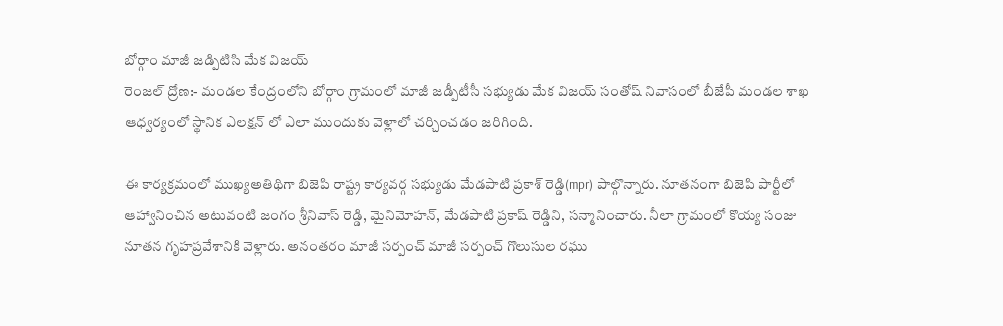బోర్గాం మాజీ జడ్పిటిసి మేక విజయ్
రెంజల్ ద్రోణ:- మండల కేంద్రంలోని బోర్గాం గ్రామంలో మాజీ జడ్పీటీసీ సభ్యుడు మేక విజయ్ సంతోష్ నివాసంలో బీజేపీ మండల శాఖ ఆధ్వర్యంలో స్థానిక ఎలక్షన్ లో ఎలా ముందుకు వెళ్లాలో చర్చించడం జరిగింది.

ఈ కార్యక్రమంలో ముఖ్యఅతిథిగా బిజెపి రాష్ట్ర కార్యవర్గ సభ్యుడు మేడపాటి ప్రకాశ్ రెడ్డి(mpr) పాల్గొన్నారు. నూతనంగా బిజెపి పార్టీలో ఆహ్వానించిన అటువంటి జంగం శ్రీనివాస్ రెడ్డి, మైనిమోహన్, మేడపాటి ప్రకాష్ రెడ్డిని, సన్మానించారు. నీలా గ్రామంలో కొయ్య సంజు నూతన గృహప్రవేశానికి వెళ్లారు. అనంతరం మాజీ సర్పంచ్ మాజీ సర్పంచ్ గొలుసుల రఘు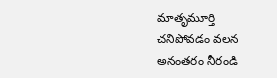మాతృమూర్తి చనిపోవడం వలన అనంతరం నీరండి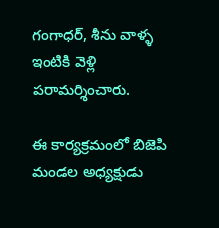గంగాధర్, శీను వాళ్ళ ఇంటికి వెళ్లి పరామర్శించారు.

ఈ కార్యక్రమంలో బిజెపి మండల అధ్యక్షుడు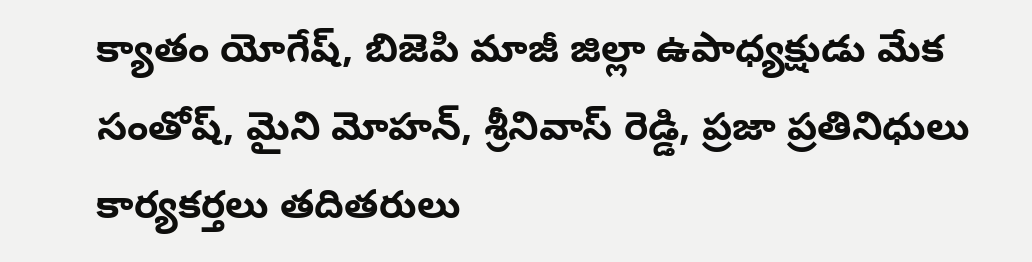క్యాతం యోగేష్, బిజెపి మాజీ జిల్లా ఉపాధ్యక్షుడు మేక సంతోష్, మైని మోహన్, శ్రీనివాస్ రెడ్డి, ప్రజా ప్రతినిధులు కార్యకర్తలు తదితరులు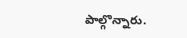పాల్గొన్నారు.